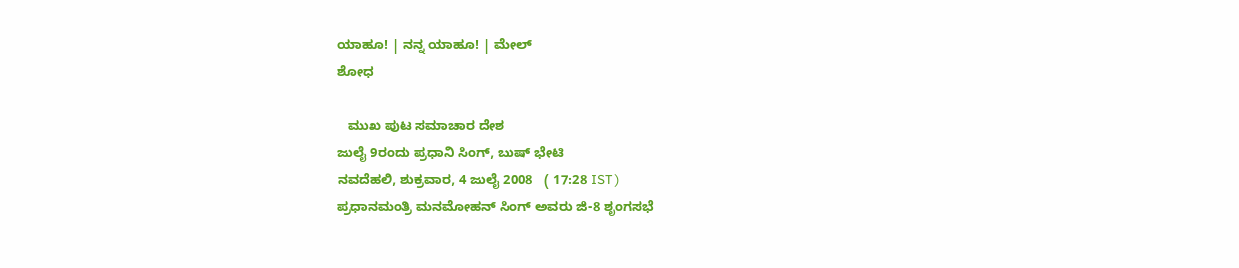ಯಾಹೂ! | ನನ್ನ ಯಾಹೂ! | ಮೇಲ್
ಶೋಧ

   ಮುಖ ಪುಟ ಸಮಾಚಾರ ದೇಶ
ಜುಲೈ 9ರಂದು ಪ್ರಧಾನಿ ಸಿಂಗ್, ಬುಷ್ ಭೇಟಿ
ನವದೆಹಲಿ, ಶುಕ್ರವಾರ, 4 ಜುಲೈ 2008   ( 17:28 IST )
ಪ್ರಧಾನಮಂತ್ರಿ ಮನಮೋಹನ್ ಸಿಂಗ್ ಅವರು ಜಿ-8 ಶೃಂಗಸಭೆ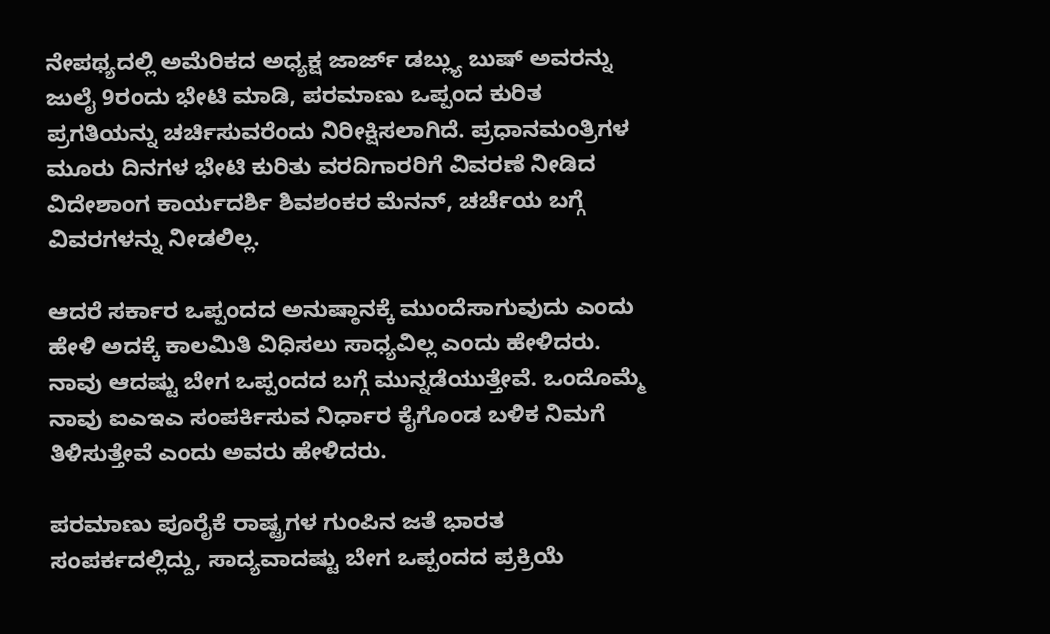ನೇಪಥ್ಯದಲ್ಲಿ ಅಮೆರಿಕದ ಅಧ್ಯಕ್ಷ ಜಾರ್ಜ್ ಡಬ್ಲ್ಯು ಬುಷ್ ಅವರನ್ನು ಜುಲೈ 9ರಂದು ಭೇಟಿ ಮಾಡಿ, ಪರಮಾಣು ಒಪ್ಪಂದ ಕುರಿತ ಪ್ರಗತಿಯನ್ನು ಚರ್ಚಿಸುವರೆಂದು ನಿರೀಕ್ಷಿಸಲಾಗಿದೆ. ಪ್ರಧಾನಮಂತ್ರಿಗಳ ಮ‌ೂರು ದಿನಗಳ ಭೇಟಿ ಕುರಿತು ವರದಿಗಾರರಿಗೆ ವಿವರಣೆ ನೀಡಿದ ವಿದೇಶಾಂಗ ಕಾರ್ಯದರ್ಶಿ ಶಿವಶಂಕರ ಮೆನನ್, ಚರ್ಚೆಯ ಬಗ್ಗೆ ವಿವರಗಳನ್ನು ನೀಡಲಿಲ್ಲ.

ಆದರೆ ಸರ್ಕಾರ ಒಪ್ಪಂದದ ಅನುಷ್ಠಾನಕ್ಕೆ ಮುಂದೆಸಾಗುವುದು ಎಂದು ಹೇಳಿ ಅದಕ್ಕೆ ಕಾಲಮಿತಿ ವಿಧಿಸಲು ಸಾಧ್ಯವಿಲ್ಲ ಎಂದು ಹೇಳಿದರು. ನಾವು ಆದಷ್ಟು ಬೇಗ ಒಪ್ಪಂದದ ಬಗ್ಗೆ ಮುನ್ನಡೆಯುತ್ತೇವೆ. ಒಂದೊಮ್ಮೆ ನಾವು ಐಎಇಎ ಸಂಪರ್ಕಿಸುವ ನಿರ್ಧಾರ ಕೈಗೊಂಡ ಬಳಿಕ ನಿಮಗೆ ತಿಳಿಸುತ್ತೇವೆ ಎಂದು ಅವರು ಹೇಳಿದರು.

ಪರಮಾಣು ಪೂರೈಕೆ ರಾಷ್ಟ್ರಗಳ ಗುಂಪಿನ ಜತೆ ಭಾರತ ಸಂಪರ್ಕದಲ್ಲಿದ್ದು, ಸಾದ್ಯವಾದಷ್ಟು ಬೇಗ ಒಪ್ಪಂದದ ಪ್ರಕ್ರಿಯೆ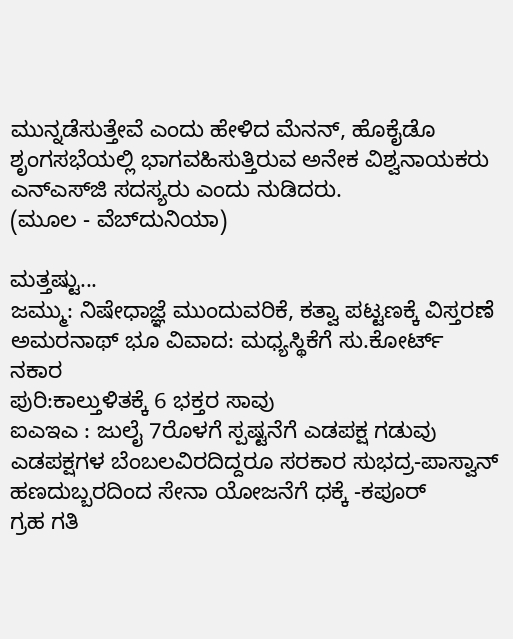ಮುನ್ನಡೆಸುತ್ತೇವೆ ಎಂದು ಹೇಳಿದ ಮೆನನ್, ಹೊಕೈಡೊ ಶೃಂಗಸಭೆಯಲ್ಲಿ ಭಾಗವಹಿಸುತ್ತಿರುವ ಅನೇಕ ವಿಶ್ವನಾಯಕರು ಎನ್‌ಎಸ್‌ಜಿ ಸದಸ್ಯರು ಎಂದು ನುಡಿದರು.
(ಮೂಲ - ವೆಬ್‌ದುನಿಯಾ)

ಮತ್ತಷ್ಟು...
ಜಮ್ಮು: ನಿಷೇಧಾಜ್ಞೆ ಮುಂದುವರಿಕೆ, ಕತ್ವಾ ಪಟ್ಟಣಕ್ಕೆ ವಿಸ್ತರಣೆ
ಅಮರನಾಥ್ ಭೂ ವಿವಾದ: ಮಧ್ಯಸ್ಥಿಕೆಗೆ ಸು.ಕೋರ್ಟ್ ನಕಾರ
ಪುರಿ:ಕಾಲ್ತುಳಿತಕ್ಕೆ 6 ಭಕ್ತರ ಸಾವು
ಐಎಇಎ : ಜುಲೈ 7ರೊಳಗೆ ಸ್ಪಷ್ಟನೆಗೆ ಎಡಪಕ್ಷ ಗಡುವು
ಎಡಪಕ್ಷಗಳ ಬೆಂಬಲವಿರದಿದ್ದರೂ ಸರಕಾರ ಸುಭದ್ರ-ಪಾಸ್ವಾನ್
ಹಣದುಬ್ಬರದಿಂದ ಸೇನಾ ಯೋಜನೆಗೆ ಧಕ್ಕೆ -ಕಪೂರ್
ಗ್ರಹ ಗತಿ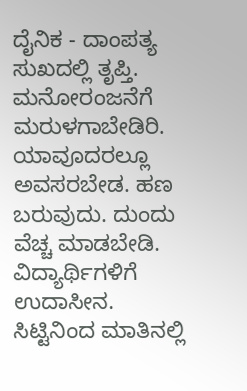ದೈನಿಕ - ದಾಂಪತ್ಯ ಸುಖದಲ್ಲಿ ತೃಪ್ತಿ. ಮನೋರಂಜನೆಗೆ ಮರುಳಗಾಬೇಡಿರಿ. ಯಾವೂದರಲ್ಲೂ ಅವಸರಬೇಡ. ಹಣ ಬರುವುದು. ದುಂದು ವೆಚ್ಚ ಮಾಡಬೇಡಿ. ವಿದ್ಯಾರ್ಥಿಗಳಿಗೆ ಉದಾಸೀನ. ಸಿಟ್ಟಿನಿಂದ ಮಾತಿನಲ್ಲಿ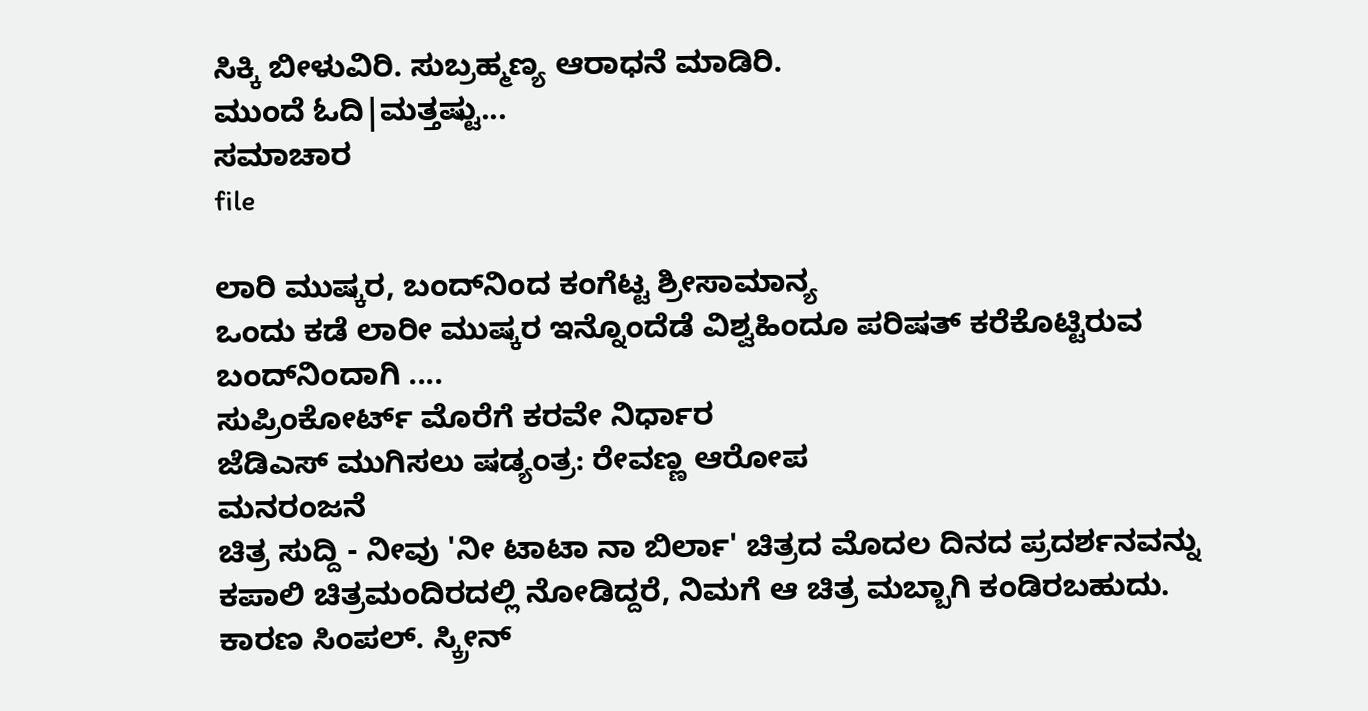ಸಿಕ್ಕಿ ಬೀಳುವಿರಿ. ಸುಬ್ರಹ್ಮಣ್ಯ ಆರಾಧನೆ ಮಾಡಿರಿ.
ಮುಂದೆ ಓದಿ|ಮತ್ತಷ್ಟು...
ಸಮಾಚಾರ
file

ಲಾರಿ ಮುಷ್ಕರ, ಬಂದ್‌ನಿಂದ ಕಂಗೆಟ್ಟ ಶ್ರೀಸಾಮಾನ್ಯ
ಒಂದು ಕಡೆ ಲಾರೀ ಮುಷ್ಕರ ಇನ್ನೊಂದೆಡೆ ವಿಶ್ವಹಿಂದೂ ಪರಿಷತ್ ಕರೆಕೊಟ್ಟಿರುವ ಬಂದ್‌ನಿಂದಾಗಿ ....
ಸುಪ್ರಿಂಕೋರ್ಟ್ ಮೊರೆಗೆ ಕರವೇ ನಿರ್ಧಾರ
ಜೆಡಿಎಸ್ ಮುಗಿಸಲು ಷಡ್ಯಂತ್ರ: ರೇವಣ್ಣ ಆರೋಪ
ಮನರಂಜನೆ
ಚಿತ್ರ ಸುದ್ದಿ - ನೀವು 'ನೀ ಟಾಟಾ ನಾ ಬಿರ್ಲಾ' ಚಿತ್ರದ ಮೊದಲ ದಿನದ ಪ್ರದರ್ಶನವನ್ನು ಕಪಾಲಿ ಚಿತ್ರಮಂದಿರದಲ್ಲಿ ನೋಡಿದ್ದರೆ, ನಿಮಗೆ ಆ ಚಿತ್ರ ಮಬ್ಬಾಗಿ ಕಂಡಿರಬಹುದು. ಕಾರಣ ಸಿಂಪಲ್. ಸ್ಕ್ರೀನ್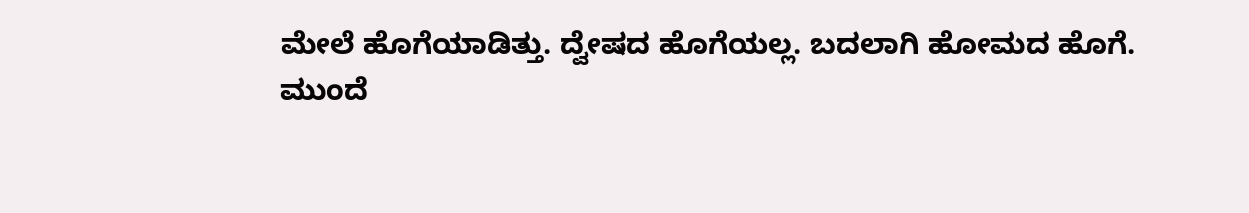ಮೇಲೆ ಹೊಗೆಯಾಡಿತ್ತು. ದ್ವೇಷದ ಹೊಗೆಯಲ್ಲ. ಬದಲಾಗಿ ಹೋಮದ ಹೊಗೆ.
ಮುಂದೆ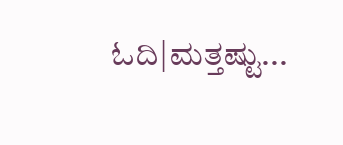ಓದಿ|ಮತ್ತಷ್ಟು...